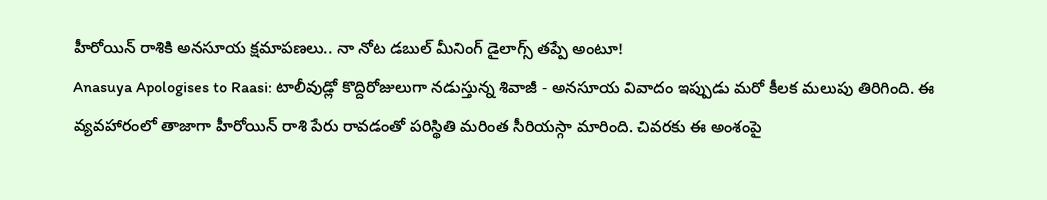హీరోయిన్ రాశికి అనసూయ క్షమాపణలు.. నా నోట డబుల్ మీనింగ్ డైలాగ్స్ తప్పే అంటూ!
Anasuya Apologises to Raasi: టాలీవుడ్లో కొద్దిరోజులుగా నడుస్తున్న శివాజీ - అనసూయ వివాదం ఇప్పుడు మరో కీలక మలుపు తిరిగింది. ఈ వ్యవహారంలో తాజాగా హీరోయిన్ రాశి పేరు రావడంతో పరిస్థితి మరింత సీరియస్గా మారింది. చివరకు ఈ అంశంపై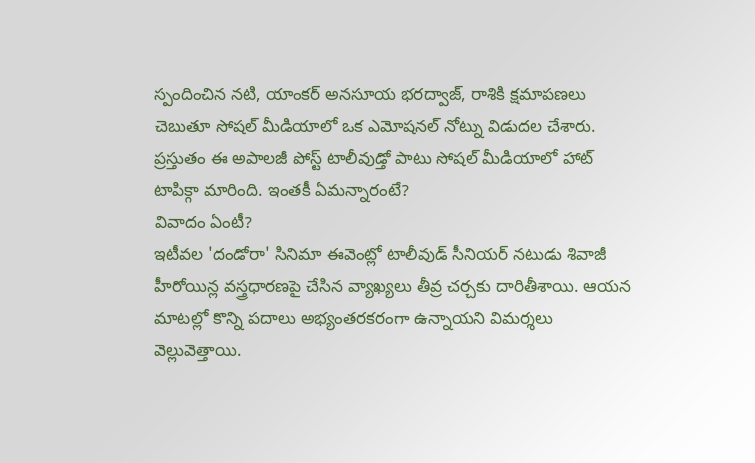స్పందించిన నటి, యాంకర్ అనసూయ భరద్వాజ్, రాశికి క్షమాపణలు చెబుతూ సోషల్ మీడియాలో ఒక ఎమోషనల్ నోట్ను విడుదల చేశారు. ప్రస్తుతం ఈ అపాలజీ పోస్ట్ టాలీవుడ్తో పాటు సోషల్ మీడియాలో హాట్ టాపిక్గా మారింది. ఇంతకీ ఏమన్నారంటే?
వివాదం ఏంటీ?
ఇటీవల 'దండోరా' సినిమా ఈవెంట్లో టాలీవుడ్ సీనియర్ నటుడు శివాజీ హీరోయిన్ల వస్త్రధారణపై చేసిన వ్యాఖ్యలు తీవ్ర చర్చకు దారితీశాయి. ఆయన మాటల్లో కొన్ని పదాలు అభ్యంతరకరంగా ఉన్నాయని విమర్శలు వెల్లువెత్తాయి.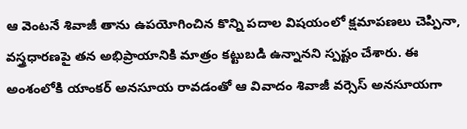ఆ వెంటనే శివాజీ తాను ఉపయోగించిన కొన్ని పదాల విషయంలో క్షమాపణలు చెప్పినా, వస్త్రధారణపై తన అభిప్రాయానికి మాత్రం కట్టుబడి ఉన్నానని స్పష్టం చేశారు. ఈ అంశంలోకి యాంకర్ అనసూయ రావడంతో ఆ వివాదం శివాజీ వర్సెస్ అనసూయగా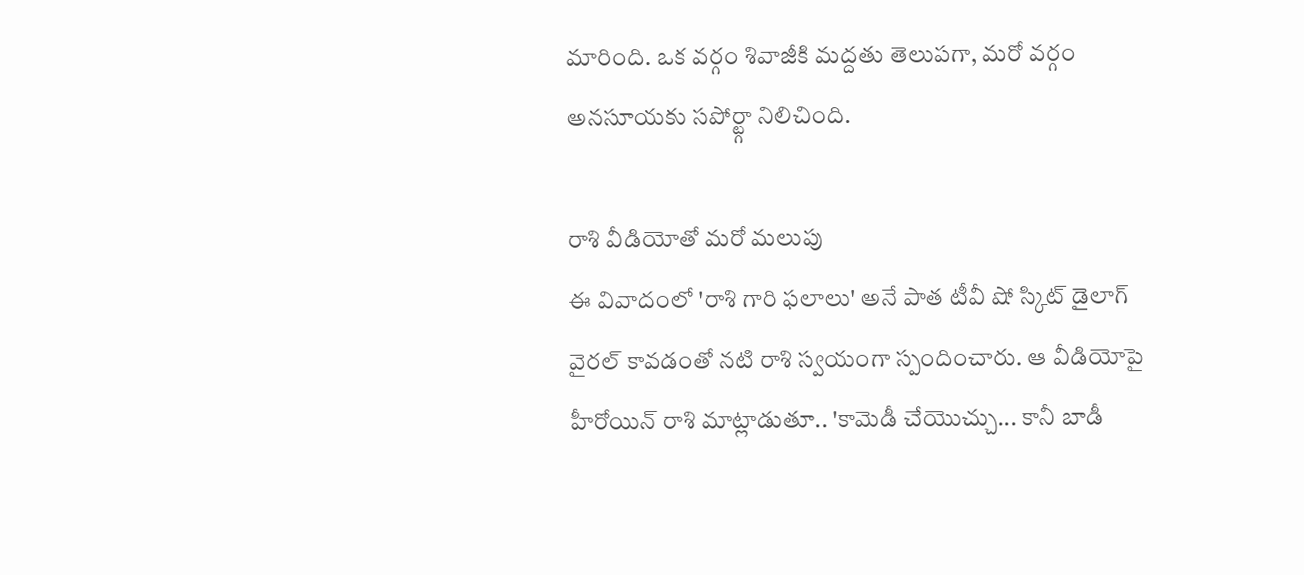మారింది. ఒక వర్గం శివాజీకి మద్దతు తెలుపగా, మరో వర్గం అనసూయకు సపోర్ట్గా నిలిచింది.

రాశి వీడియోతో మరో మలుపు
ఈ వివాదంలో 'రాశి గారి ఫలాలు' అనే పాత టీవీ షో స్కిట్ డైలాగ్ వైరల్ కావడంతో నటి రాశి స్వయంగా స్పందించారు. ఆ వీడియోపై హీరోయిన్ రాశి మాట్లాడుతూ.. 'కామెడీ చేయొచ్చు... కానీ బాడీ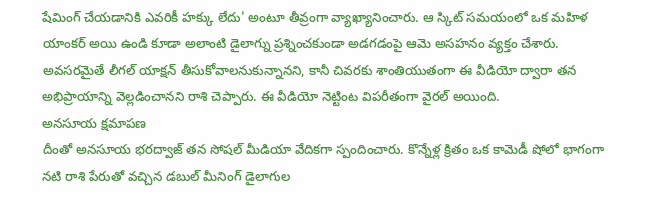షేమింగ్ చేయడానికి ఎవరికీ హక్కు లేదు' అంటూ తీవ్రంగా వ్యాఖ్యానించారు. ఆ స్కిట్ సమయంలో ఒక మహిళ యాంకర్ అయి ఉండి కూడా అలాంటి డైలాగ్ను ప్రశ్నించకుండా అడగడంపై ఆమె అసహనం వ్యక్తం చేశారు. అవసరమైతే లీగల్ యాక్షన్ తీసుకోవాలనుకున్నానని, కానీ చివరకు శాంతియుతంగా ఈ వీడియో ద్వారా తన అభిప్రాయాన్ని వెల్లడించానని రాశి చెప్పారు. ఈ వీడియో నెట్టింట విపరీతంగా వైరల్ అయింది.
అనసూయ క్షమాపణ
దీంతో అనసూయ భరద్వాజ్ తన సోషల్ మీడియా వేదికగా స్పందించారు. కొన్నేళ్ల క్రితం ఒక కామెడీ షోలో భాగంగా నటి రాశి పేరుతో వచ్చిన డబుల్ మీనింగ్ డైలాగుల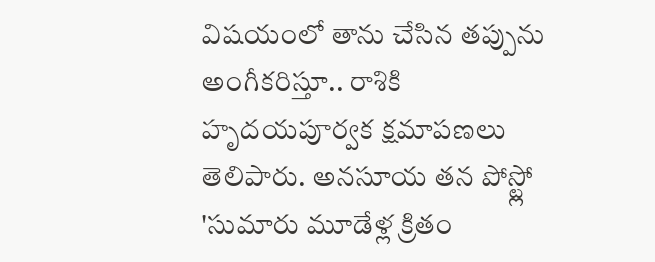విషయంలో తాను చేసిన తప్పును అంగీకరిస్తూ.. రాశికి హృదయపూర్వక క్షమాపణలు తెలిపారు. అనసూయ తన పోస్ట్లో 'సుమారు మూడేళ్ల క్రితం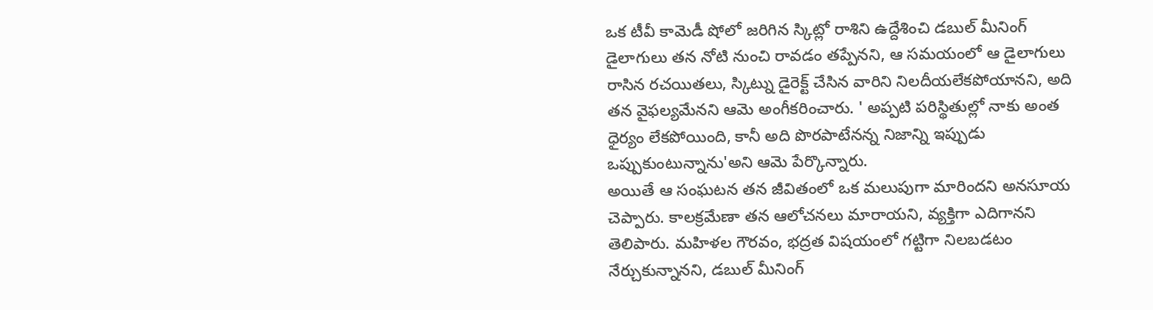ఒక టీవీ కామెడీ షోలో జరిగిన స్కిట్లో రాశిని ఉద్దేశించి డబుల్ మీనింగ్ డైలాగులు తన నోటి నుంచి రావడం తప్పేనని, ఆ సమయంలో ఆ డైలాగులు రాసిన రచయితలు, స్కిట్ను డైరెక్ట్ చేసిన వారిని నిలదీయలేకపోయానని, అది తన వైఫల్యమేనని ఆమె అంగీకరించారు. ' అప్పటి పరిస్థితుల్లో నాకు అంత ధైర్యం లేకపోయింది, కానీ అది పొరపాటేనన్న నిజాన్ని ఇప్పుడు ఒప్పుకుంటున్నాను'అని ఆమె పేర్కొన్నారు.
అయితే ఆ సంఘటన తన జీవితంలో ఒక మలుపుగా మారిందని అనసూయ చెప్పారు. కాలక్రమేణా తన ఆలోచనలు మారాయని, వ్యక్తిగా ఎదిగానని తెలిపారు. మహిళల గౌరవం, భద్రత విషయంలో గట్టిగా నిలబడటం నేర్చుకున్నానని, డబుల్ మీనింగ్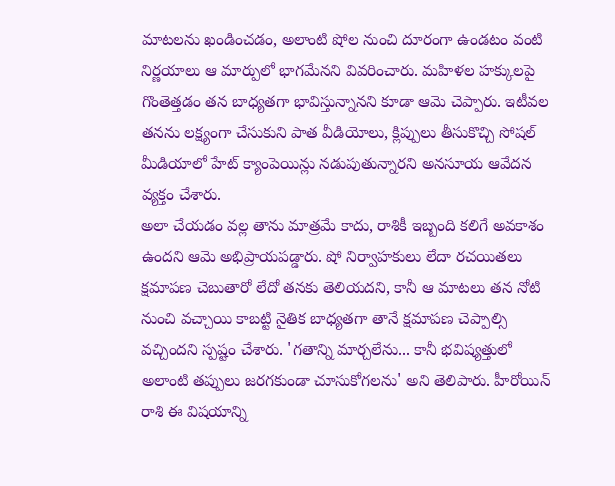మాటలను ఖండించడం, అలాంటి షోల నుంచి దూరంగా ఉండటం వంటి నిర్ణయాలు ఆ మార్పులో భాగమేనని వివరించారు. మహిళల హక్కులపై గొంతెత్తడం తన బాధ్యతగా భావిస్తున్నానని కూడా ఆమె చెప్పారు. ఇటీవల తనను లక్ష్యంగా చేసుకుని పాత వీడియోలు, క్లిప్పులు తీసుకొచ్చి సోషల్ మీడియాలో హేట్ క్యాంపెయిన్లు నడుపుతున్నారని అనసూయ ఆవేదన వ్యక్తం చేశారు.
అలా చేయడం వల్ల తాను మాత్రమే కాదు, రాశికీ ఇబ్బంది కలిగే అవకాశం ఉందని ఆమె అభిప్రాయపడ్డారు. షో నిర్వాహకులు లేదా రచయితలు క్షమాపణ చెబుతారో లేదో తనకు తెలియదని, కానీ ఆ మాటలు తన నోటి నుంచి వచ్చాయి కాబట్టి నైతిక బాధ్యతగా తానే క్షమాపణ చెప్పాల్సి వచ్చిందని స్పష్టం చేశారు. 'గతాన్ని మార్చలేను... కానీ భవిష్యత్తులో అలాంటి తప్పులు జరగకుండా చూసుకోగలను' అని తెలిపారు. హీరోయిన్ రాశి ఈ విషయాన్ని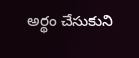అర్థం చేసుకుని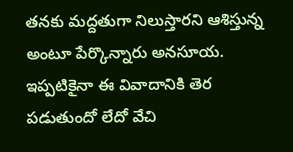తనకు మద్దతుగా నిలుస్తారని ఆశిస్తున్న అంటూ పేర్కొన్నారు అనసూయ. ఇప్పటికైనా ఈ వివాదానికి తెర పడుతుందో లేదో వేచి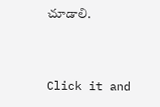చూడాలి.


Click it and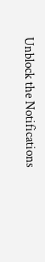Unblock the Notifications